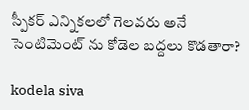స్పీకర్ ఎన్నికలలో గెలవరు అనే సెంటిమెంట్ ను కోడెల బద్దలు కొడతారా?

kodela siva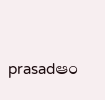prasadఆం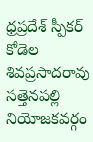ధ్రప్రదేశ్ స్పీకర్ కోడెల శివప్రసాదరావు సత్తెనపల్లి నియోజకవర్గం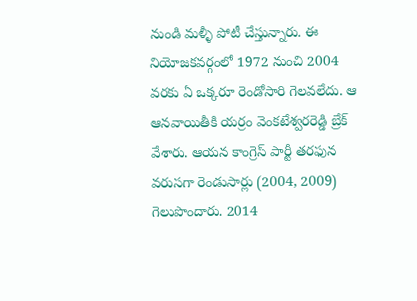నుండి మళ్ళీ పోటీ చేస్తున్నారు. ఈ నియోజకవర్గంలో 1972 నుంచి 2004 వరకు ఏ ఒక్కరూ రెండోసారి గెలవలేదు. ఆ ఆనవాయితీకి యర్రం వెంకటేశ్వరరెడ్డి బ్రేక్‌ వేశారు. ఆయన కాంగ్రెస్‌ పార్టీ తరఫున వరుసగా రెండుసార్లు (2004, 2009) గెలుపొందారు. 2014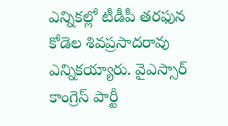ఎన్నికల్లో టీడీపీ తరఫున కోడెల శివప్రసాదరావు ఎన్నికయ్యారు. వైఎస్సార్‌ కాంగ్రెస్‌ పార్టీ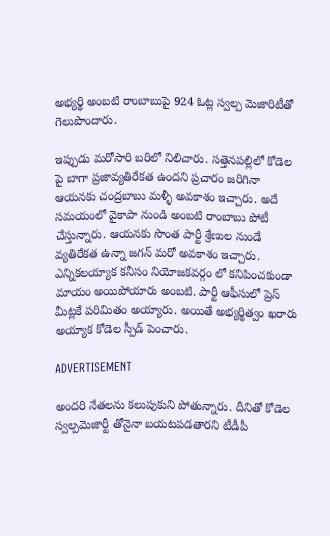అభ్యర్థి అంబటి రాంబాబుపై 924 ఓట్ల స్వల్ప మెజారిటీతో గెలుపొందారు.

ఇప్పుడు మరోసారి బరిలో నిలిచారు. సత్తెనపల్లిలో కోడెల పై బాగా ప్రజావ్యతిరేకత ఉందని ప్రచారం జరిగినా ఆయనకు చంద్రబాబు మళ్ళీ అవకాశం ఇచ్చారు. అదే సమయంలో వైకాపా నుండి అంబటి రాంబాబు పోటీ చేస్తున్నారు. ఆయనకు సొంత పార్టీ శ్రేణుల నుండే వ్యతిరేకత ఉన్నా జగన్ మరో అవకాశం ఇచ్చారు. ఎన్నికలయ్యాక కనీసం నియోజకవర్గం లో కనిపించకుండా మాయం అయిపోయారు అంబటి. పార్టీ ఆఫీసులో ప్రెస్ మీట్లకే పరిమితం అయ్యారు. అయితే అభ్యర్థిత్వం ఖరారు అయ్యాక కోడెల స్పీడ్ పెంచారు.

ADVERTISEMENT

అందరి నేతలను కలుపుకుని పోతున్నారు. దీనితో కోడెల స్వల్పమెజార్టీ తోనైనా బయటపడతారని టీడీపీ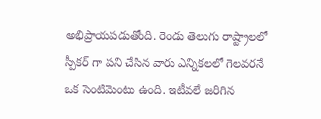అభిప్రాయపడుతోంది. రెండు తెలుగు రాష్ట్రాలలో స్పీకర్ గా పని చేసిన వారు ఎన్నికలలో గెలవరనే ఒక సెంటిమెంటు ఉంది. ఇటీవలే జరిగిన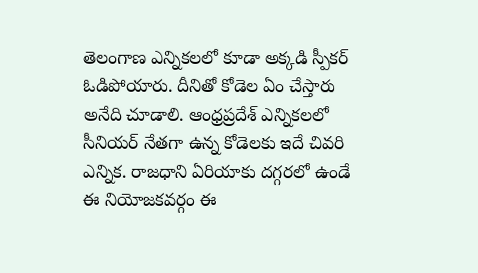తెలంగాణ ఎన్నికలలో కూడా అక్కడి స్పీకర్ ఓడిపోయారు. దీనితో కోడెల ఏం చేస్తారు అనేది చూడాలి. ఆంధ్రప్రదేశ్ ఎన్నికలలో సీనియర్ నేతగా ఉన్న కోడెలకు ఇదే చివరి ఎన్నిక. రాజధాని ఏరియాకు దగ్గరలో ఉండే ఈ నియోజకవర్గం ఈ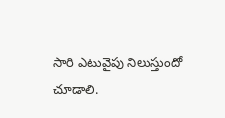సారి ఎటువైపు నిలుస్తుందో చూడాలి.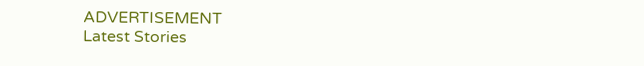ADVERTISEMENT
Latest Stories